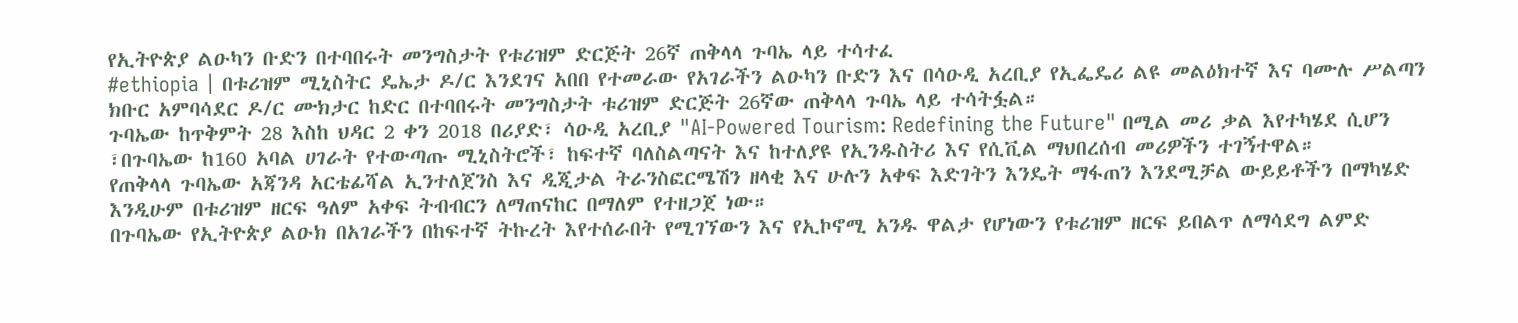የኢትዮጵያ ልዑካን ቡድን በተባበሩት መንግስታት የቱሪዝም ድርጅት 26ኛ ጠቅላላ ጉባኤ ላይ ተሳተፈ
#ethiopia | በቱሪዝም ሚኒስትር ዴኤታ ዶ/ር እንደገና አበበ የተመራው የአገራችን ልዑካን ቡድን እና በሳዑዲ አረቢያ የኢፌዴሪ ልዩ መልዕክተኛ እና ባሙሉ ሥልጣን ክቡር አምባሳደር ዶ/ር ሙክታር ከድር በተባበሩት መንግስታት ቱሪዝም ድርጅት 26ኛው ጠቅላላ ጉባኤ ላይ ተሳትፏል።
ጉባኤው ከጥቅምት 28 እስከ ህዳር 2 ቀን 2018 በሪያድ፣ ሳዑዲ አረቢያ "AI-Powered Tourism: Redefining the Future" በሚል መሪ ቃል እየተካሄደ ሲሆን ፣በጉባኤው ከ160 አባል ሀገራት የተውጣጡ ሚኒስትሮች፣ ከፍተኛ ባለስልጣናት እና ከተለያዩ የኢንዱስትሪ እና የሲቪል ማህበረሰብ መሪዎችን ተገኝተዋል።
የጠቅላላ ጉባኤው አጃንዳ አርቴፊሻል ኢንተለጀንስ እና ዲጂታል ትራንስፎርሜሽን ዘላቂ እና ሁሉን አቀፍ እድገትን እንዴት ማፋጠን እንደሚቻል ውይይቶችን በማካሄድ እንዲሁም በቱሪዝም ዘርፍ ዓለም አቀፍ ትብብርን ለማጠናከር በማለም የተዘጋጀ ነው።
በጉባኤው የኢትዮጵያ ልዑክ በአገራችን በከፍተኛ ትኩረት እየተሰራበት የሚገኘውን እና የኢኮኖሚ አንዱ ዋልታ የሆነውን የቱሪዝም ዘርፍ ይበልጥ ለማሳደግ ልምድ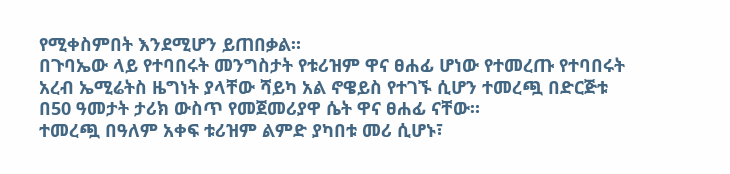የሚቀስምበት እንደሚሆን ይጠበቃል።
በጉባኤው ላይ የተባበሩት መንግስታት የቱሪዝም ዋና ፀሐፊ ሆነው የተመረጡ የተባበሩት አረብ ኤሚሬትስ ዜግነት ያላቸው ሻይካ አል ኖዌይስ የተገኙ ሲሆን ተመረጯ በድርጅቱ በ50 ዓመታት ታሪክ ውስጥ የመጀመሪያዋ ሴት ዋና ፀሐፊ ናቸው።
ተመረጯ በዓለም አቀፍ ቱሪዝም ልምድ ያካበቱ መሪ ሲሆኑ፣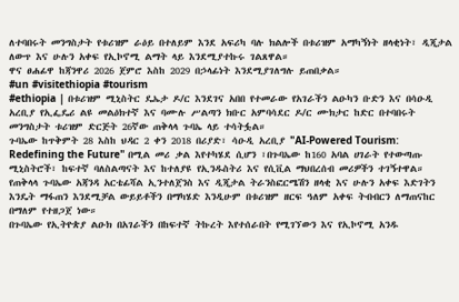ለተባበሩት መንግስታት የቱሪዝም ራዕይ በተለይም እንደ አፍሪካ ባሉ ክልሎች በቱሪዝም አማካኝነት ዘላቂነት፣ ዲጂታል ለውጥ እና ሁሉን አቀፍ የኢኮኖሚ ልማት ላይ እንደሚያተኩሩ ገልጸዋል።
ዋና ፀሐፊዋ ከጃንዋሪ 2026 ጀምሮ እስከ 2029 በኃላፊነት እንደሚያገለግሉ ይጠበቃል።
#un #visitethiopia #tourism
#ethiopia | በቱሪዝም ሚኒስትር ዴኤታ ዶ/ር እንደገና አበበ የተመራው የአገራችን ልዑካን ቡድን እና በሳዑዲ አረቢያ የኢፌዴሪ ልዩ መልዕክተኛ እና ባሙሉ ሥልጣን ክቡር አምባሳደር ዶ/ር ሙክታር ከድር በተባበሩት መንግስታት ቱሪዝም ድርጅት 26ኛው ጠቅላላ ጉባኤ ላይ ተሳትፏል።
ጉባኤው ከጥቅምት 28 እስከ ህዳር 2 ቀን 2018 በሪያድ፣ ሳዑዲ አረቢያ "AI-Powered Tourism: Redefining the Future" በሚል መሪ ቃል እየተካሄደ ሲሆን ፣በጉባኤው ከ160 አባል ሀገራት የተውጣጡ ሚኒስትሮች፣ ከፍተኛ ባለስልጣናት እና ከተለያዩ የኢንዱስትሪ እና የሲቪል ማህበረሰብ መሪዎችን ተገኝተዋል።
የጠቅላላ ጉባኤው አጃንዳ አርቴፊሻል ኢንተለጀንስ እና ዲጂታል ትራንስፎርሜሽን ዘላቂ እና ሁሉን አቀፍ እድገትን እንዴት ማፋጠን እንደሚቻል ውይይቶችን በማካሄድ እንዲሁም በቱሪዝም ዘርፍ ዓለም አቀፍ ትብብርን ለማጠናከር በማለም የተዘጋጀ ነው።
በጉባኤው የኢትዮጵያ ልዑክ በአገራችን በከፍተኛ ትኩረት እየተሰራበት የሚገኘውን እና የኢኮኖሚ አንዱ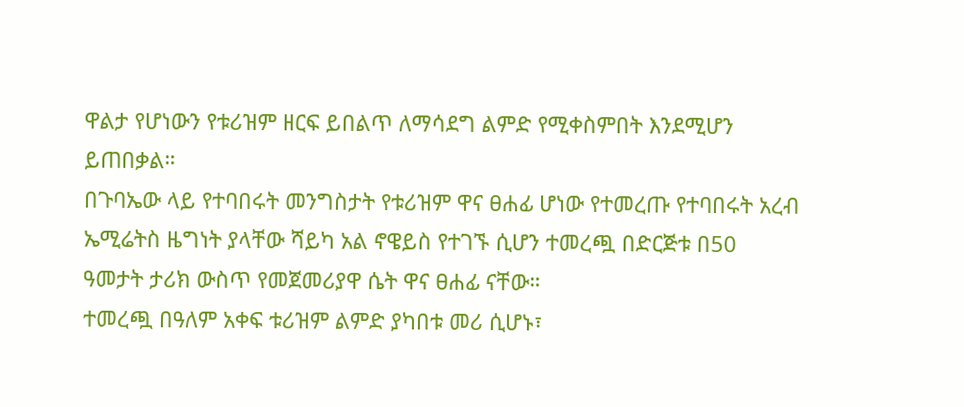ዋልታ የሆነውን የቱሪዝም ዘርፍ ይበልጥ ለማሳደግ ልምድ የሚቀስምበት እንደሚሆን ይጠበቃል።
በጉባኤው ላይ የተባበሩት መንግስታት የቱሪዝም ዋና ፀሐፊ ሆነው የተመረጡ የተባበሩት አረብ ኤሚሬትስ ዜግነት ያላቸው ሻይካ አል ኖዌይስ የተገኙ ሲሆን ተመረጯ በድርጅቱ በ50 ዓመታት ታሪክ ውስጥ የመጀመሪያዋ ሴት ዋና ፀሐፊ ናቸው።
ተመረጯ በዓለም አቀፍ ቱሪዝም ልምድ ያካበቱ መሪ ሲሆኑ፣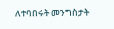ለተባበሩት መንግስታት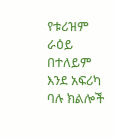የቱሪዝም ራዕይ በተለይም እንደ አፍሪካ ባሉ ክልሎች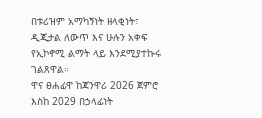በቱሪዝም አማካኝነት ዘላቂነት፣ ዲጂታል ለውጥ እና ሁሉን አቀፍ የኢኮኖሚ ልማት ላይ እንደሚያተኩሩ ገልጸዋል።
ዋና ፀሐፊዋ ከጃንዋሪ 2026 ጀምሮ እስከ 2029 በኃላፊነት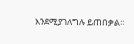እንደሚያገለግሉ ይጠበቃል።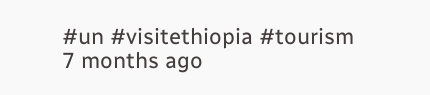#un #visitethiopia #tourism
7 months ago